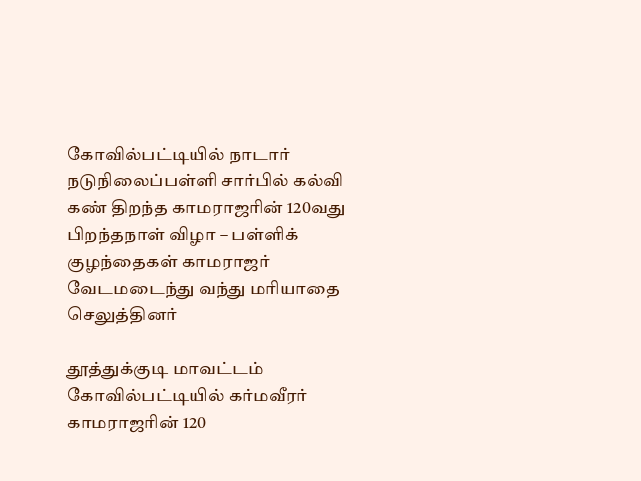கோவில்பட்டியில் நாடார் நடுநிலைப்பள்ளி சார்பில் கல்வி கண் திறந்த காமராஜரின் 120வது பிறந்தநாள் விழா – பள்ளிக் குழந்தைகள் காமராஜர் வேடமடைந்து வந்து மரியாதை செலுத்தினர்

தூத்துக்குடி மாவட்டம் கோவில்பட்டியில் கர்மவீரர் காமராஜரின் 120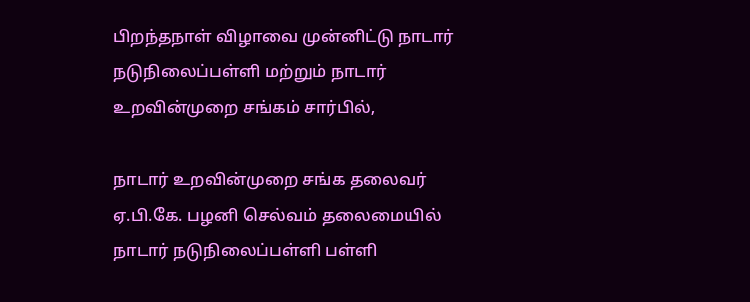பிறந்தநாள் விழாவை முன்னிட்டு நாடார் நடுநிலைப்பள்ளி மற்றும் நாடார் உறவின்முறை சங்கம் சார்பில்,

நாடார் உறவின்முறை சங்க தலைவர் ஏ.பி.கே. பழனி செல்வம் தலைமையில் நாடார் நடுநிலைப்பள்ளி பள்ளி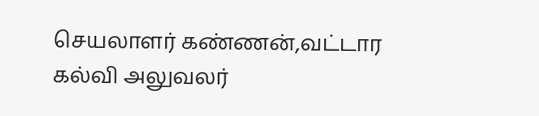செயலாளர் கண்ணன்,வட்டார கல்வி அலுவலர்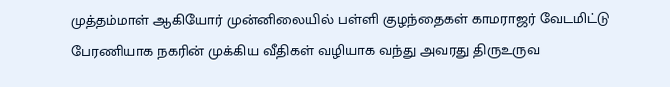முத்தம்மாள் ஆகியோர் முன்னிலையில் பள்ளி குழந்தைகள் காமராஜர் வேடமிட்டு பேரணியாக நகரின் முக்கிய வீதிகள் வழியாக வந்து அவரது திருஉருவ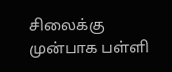சிலைக்கு முன்பாக பள்ளி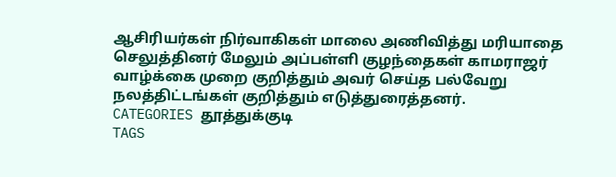ஆசிரியர்கள் நிர்வாகிகள் மாலை அணிவித்து மரியாதை செலுத்தினர் மேலும் அப்பள்ளி குழந்தைகள் காமராஜர் வாழ்க்கை முறை குறித்தும் அவர் செய்த பல்வேறு நலத்திட்டங்கள் குறித்தும் எடுத்துரைத்தனர்.
CATEGORIES தூத்துக்குடி
TAGS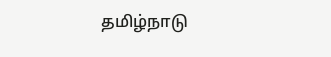தமிழ்நாடு